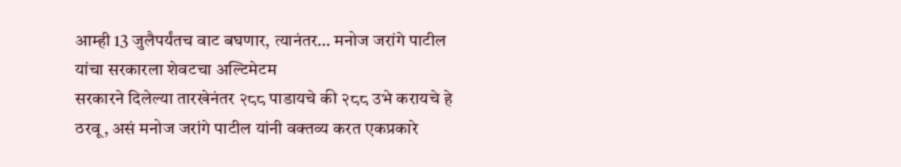आम्ही 13 जुलैपर्यंतच वाट बघणार, त्यानंतर… मनोज जरांगे पाटील यांचा सरकारला शेवटचा अल्टिमेटम
सरकारने दिलेल्या तारखेनंतर २८८ पाडायचे की २८८ उभे करायचे हे ठरवू, असं मनोज जरांगे पाटील यांनी वक्तव्य करत एकप्रकारे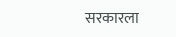सरकारला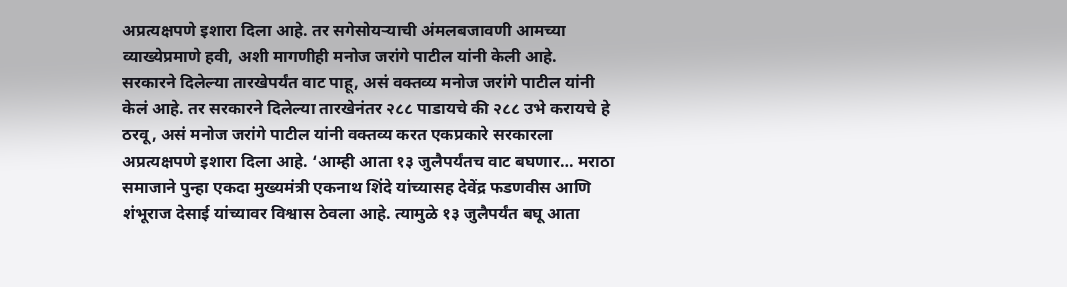अप्रत्यक्षपणे इशारा दिला आहे. तर सगेसोयऱ्याची अंमलबजावणी आमच्या व्याख्येप्रमाणे हवी, अशी मागणीही मनोज जरांगे पाटील यांनी केली आहे.
सरकारने दिलेल्या तारखेपर्यंत वाट पाहू, असं वक्तव्य मनोज जरांगे पाटील यांनी केलं आहे. तर सरकारने दिलेल्या तारखेनंतर २८८ पाडायचे की २८८ उभे करायचे हे ठरवू, असं मनोज जरांगे पाटील यांनी वक्तव्य करत एकप्रकारे सरकारला अप्रत्यक्षपणे इशारा दिला आहे. ‘आम्ही आता १३ जुलैपर्यंतच वाट बघणार… मराठा समाजाने पुन्हा एकदा मुख्यमंत्री एकनाथ शिंदे यांच्यासह देवेंद्र फडणवीस आणि शंभूराज देसाई यांच्यावर विश्वास ठेवला आहे. त्यामुळे १३ जुलैपर्यंत बघू आता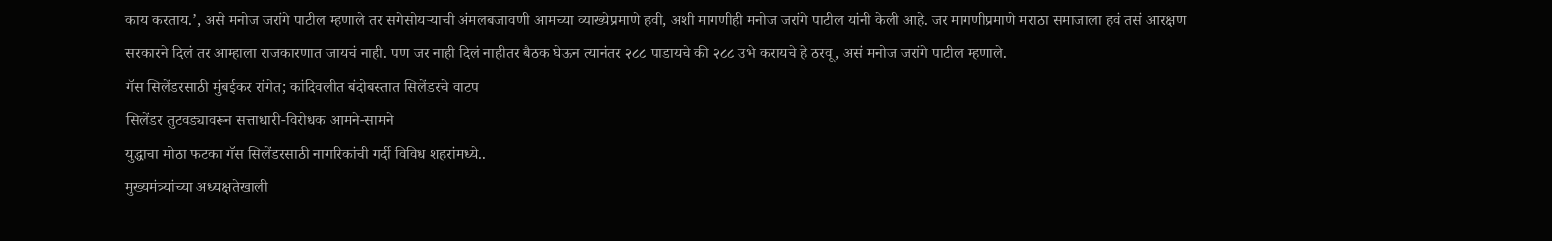काय करताय.’, असे मनोज जरांगे पाटील म्हणाले तर सगेसोयऱ्याची अंमलबजावणी आमच्या व्याख्येप्रमाणे हवी, अशी मागणीही मनोज जरांगे पाटील यांनी केली आहे. जर मागणीप्रमाणे मराठा समाजाला हवं तसं आरक्षण सरकारने दिलं तर आम्हाला राजकारणात जायचं नाही. पण जर नाही दिलं नाहीतर बैठक घेऊन त्यानंतर २८८ पाडायचे की २८८ उभे करायचे हे ठरवू, असं मनोज जरांगे पाटील म्हणाले.
गॅस सिलेंडरसाठी मुंबईकर रांगेत; कांदिवलीत बंदोबस्तात सिलेंडरचे वाटप
सिलेंडर तुटवड्यावरून सत्ताधारी-विरोधक आमने-सामने
युद्धाचा मोठा फटका गॅस सिलेंडरसाठी नागरिकांची गर्दी विविध शहरांमध्ये..
मुख्यमंत्र्यांच्या अध्यक्षतेखाली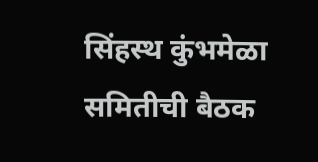सिंहस्थ कुंभमेळा समितीची बैठक